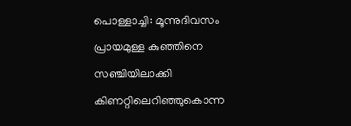പൊള്ളാച്ചി: മൂന്നുദിവസം പ്രായമുള്ള കുഞ്ഞിനെ സഞ്ചിയിലാക്കി കിണറ്റിലെറിഞ്ഞുകൊന്ന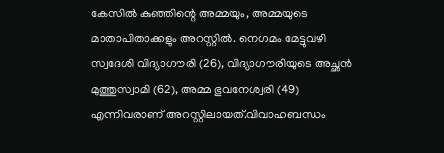കേസിൽ കുഞ്ഞിന്റെ അമ്മയും, അമ്മയുടെ മാതാപിതാക്കളും അറസ്റ്റിൽ. നെഗമം മേട്ടുവഴി സ്വദേശി വിദ്യാഗൗരി (26), വിദ്യാഗൗരിയുടെ അച്ഛൻ മുത്തുസ്വാമി (62), അമ്മ ഭുവനേശ്വരി (49) എന്നിവരാണ് അറസ്റ്റിലായത്.വിവാഹബന്ധം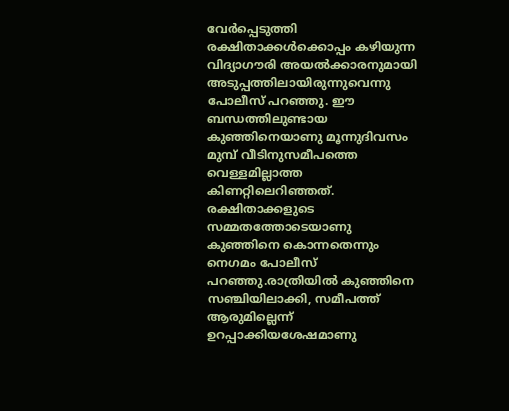വേർപ്പെടുത്തി രക്ഷിതാക്കൾക്കൊപ്പം കഴിയുന്ന വിദ്യാഗൗരി അയൽക്കാരനുമായി അടുപ്പത്തിലായിരുന്നുവെന്നു പോലീസ് പറഞ്ഞു. ഈ ബന്ധത്തിലുണ്ടായ കുഞ്ഞിനെയാണു മൂന്നുദിവസം മുമ്പ് വീടിനുസമീപത്തെ വെള്ളമില്ലാത്ത കിണറ്റിലെറിഞ്ഞത്. രക്ഷിതാക്കളുടെ സമ്മതത്തോടെയാണു കുഞ്ഞിനെ കൊന്നതെന്നും നെഗമം പോലീസ് പറഞ്ഞു.രാത്രിയിൽ കുഞ്ഞിനെ സഞ്ചിയിലാക്കി, സമീപത്ത് ആരുമില്ലെന്ന് ഉറപ്പാക്കിയശേഷമാണു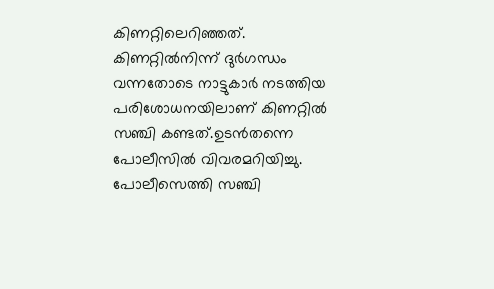കിണറ്റിലെറിഞ്ഞത്. കിണറ്റിൽനിന്ന് ദുർഗന്ധം വന്നതോടെ നാട്ടുകാർ നടത്തിയ പരിശോധനയിലാണ് കിണറ്റിൽ സഞ്ചി കണ്ടത്.ഉടൻതന്നെ പോലീസിൽ വിവരമറിയിച്ചു. പോലീസെത്തി സഞ്ചി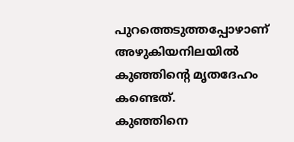പുറത്തെടുത്തപ്പോഴാണ് അഴുകിയനിലയിൽ കുഞ്ഞിന്റെ മൃതദേഹം കണ്ടെത്.
കുഞ്ഞിനെ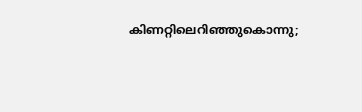കിണറ്റിലെറിഞ്ഞുകൊന്നു;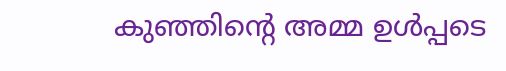കുഞ്ഞിന്റെ അമ്മ ഉൾപ്പടെ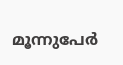മൂന്നുപേർ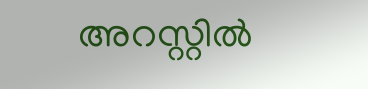അറസ്റ്റിൽ